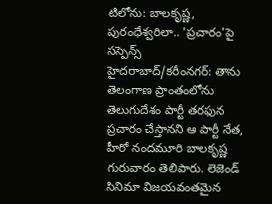టిలోను: బాలకృష్ణ, పురంధేశ్వరిలా.. 'ప్రచారం'పై సస్పెన్స్
హైదరాబాద్/కరీంనగర్: తాను తెలంగాణ ప్రాంతంలోను తెలుగుదేశం పార్టీ తరఫున ప్రచారం చేస్తానని ఆ పార్టీ నేత, హీరో నందమూరి బాలకృష్ణ గురువారం తెలిపారు. లెజెండ్ సినిమా విజయవంతమైన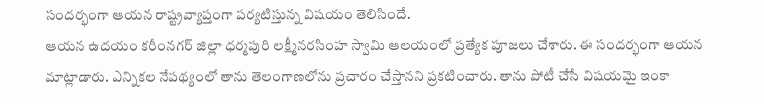సందర్భంగా ఆయన రాష్ట్రవ్యాప్తంగా పర్యటిస్తున్న విషయం తెలిసిందే.
ఆయన ఉదయం కరీంనగర్ జిల్లా ధర్మపురి లక్ష్మీనరసింహ స్వామి ఆలయంలో ప్రత్యేక పూజలు చేశారు. ఈ సందర్భంగా ఆయన మాట్లాడారు. ఎన్నికల నేపథ్యంలో తాను తెలంగాణలోను ప్రచారం చేస్తానని ప్రకటించారు. తాను పోటీ చేసే విషయమై ఇంకా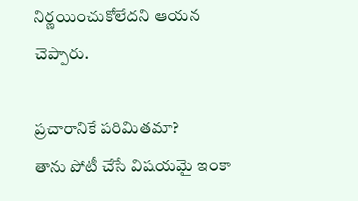నిర్ణయించుకోలేదని ఆయన చెప్పారు.

ప్రచారానికే పరిమితమా?
తాను పోటీ చేసే విషయమై ఇంకా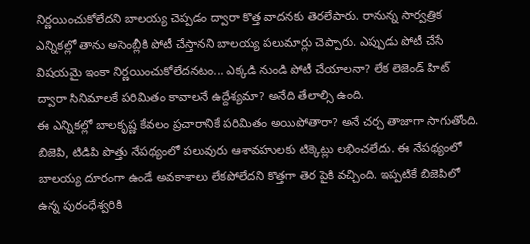నిర్ణయించుకోలేదని బాలయ్య చెప్పడం ద్వారా కొత్త వాదనకు తెరలేపారు. రానున్న సార్వత్రిక ఎన్నికల్లో తాను అసెంబ్లీకి పోటీ చేస్తానని బాలయ్య పలుమార్లు చెప్పారు. ఎప్పుడు పోటీ చేసే విషయమై ఇంకా నిర్ణయించుకోలేదనటం... ఎక్కడి నుండి పోటీ చేయాలనా? లేక లెజెండ్ హిట్ ద్వారా సినిమాలకే పరిమితం కావాలనే ఉద్దేశ్యమా? అనేది తేలాల్సి ఉంది.
ఈ ఎన్నికల్లో బాలకృష్ణ కేవలం ప్రచారానికే పరిమితం అయిపోతారా? అనే చర్చ తాజాగా సాగుతోంది. బిజెపి, టిడిపి పొత్తు నేపథ్యంలో పలువురు ఆశావహులకు టిక్కెట్లు లభించలేదు. ఈ నేపథ్యంలో బాలయ్య దూరంగా ఉండే అవకాశాలు లేకపోలేదని కొత్తగా తెర పైకి వచ్చింది. ఇప్పటికే బిజెపిలో ఉన్న పురంధేశ్వరికి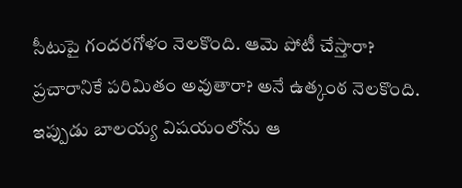సీటుపై గందరగోళం నెలకొంది. ఆమె పోటీ చేస్తారా? ప్రచారానికే పరిమితం అవుతారా? అనే ఉత్కంఠ నెలకొంది. ఇప్పుడు బాలయ్య విషయంలోను ఆ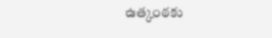ఉత్కంఠకు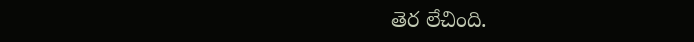తెర లేచింది.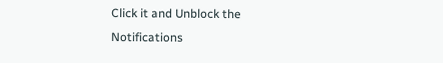Click it and Unblock the Notifications